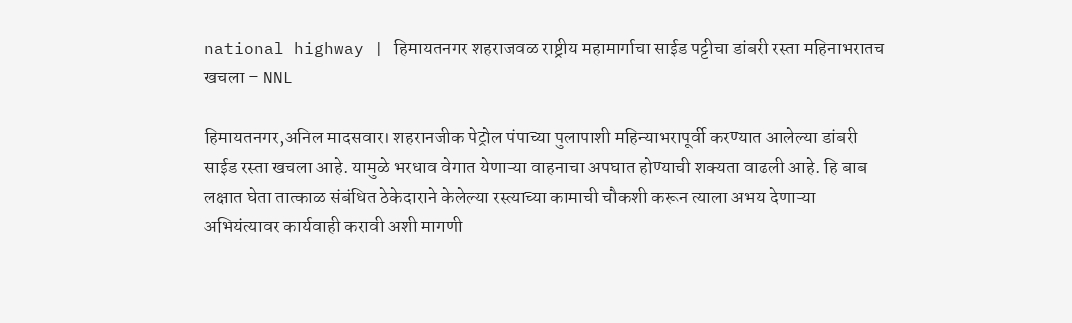national highway | हिमायतनगर शहराजवळ राष्ट्रीय महामार्गाचा साईड पट्टीचा डांबरी रस्ता महिनाभरातच खचला – NNL

हिमायतनगर,अनिल मादसवार। शहरानजीक पेट्रोल पंपाच्या पुलापाशी महिन्याभरापूर्वी करण्यात आलेल्या डांबरी साईड रस्ता खचला आहे. यामुळे भरधाव वेगात येणाऱ्या वाहनाचा अपघात होण्याची शक्यता वाढली आहे. हि बाब लक्षात घेता तात्काळ संबंधित ठेकेदाराने केलेल्या रस्त्याच्या कामाची चौकशी करून त्याला अभय देणाऱ्या अभियंत्यावर कार्यवाही करावी अशी मागणी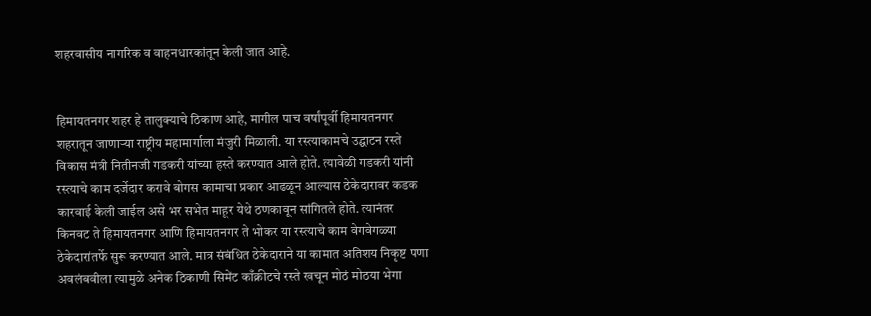शहरवासीय नागरिक व वाहनधारकांतून केली जात आहे.


हिमायतनगर शहर हे तालुक्याचे ठिकाण आहे, मागील पाच वर्षांपूर्वी हिमायतनगर शहरातून जाणाऱ्या राष्ट्रीय महामार्गाला मंजुरी मिळाली. या रस्त्याकामचे उद्घाटन रस्ते विकास मंत्री नितीनजी गडकरी यांच्या हस्ते करण्यात आले होते. त्यावेळी गडकरी यांनी रस्त्याचे काम दर्जेदार करावे बोगस कामाचा प्रकार आढळून आल्यास ठेकेदारावर कडक कारवाई केली जाईल असे भर सभेत माहूर येथे ठणकावून सांगितले होते. त्यानंतर किनवट ते हिमायतनगर आणि हिमायतनगर ते भोकर या रस्त्याचे काम वेगवेगळ्या ठेकेदारांतर्फे सुरू करण्यात आले. मात्र संबंधित ठेकेदाराने या कामात अतिशय निकृष्ट पणा अवलंबवीला त्यामुळे अनेक ठिकाणी सिमेंट काँक्रीटचे रस्ते खचून मोठं मोठया भेगा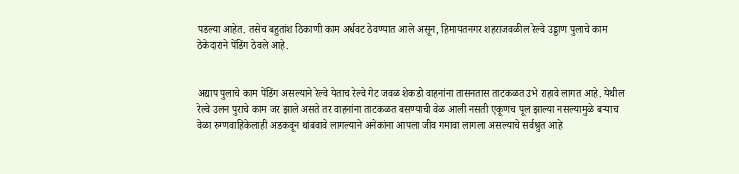पडल्या आहेत. तसेच बहुतांश ठिकाणी काम अर्धवट ठेवण्यात आले असून, हिमायतनगर शहराजवळील रेल्वे उड्डाण पुलाचे काम ठेकेदाराने पेंडिंग ठेवले आहे.


अद्याप पुलाचे काम पेंडिंग असल्याने रेल्वे येताच रेल्वे गेट जवळ शेकडो वाहनांना तासनतास ताटकळत उभे राहावे लागत आहे. येथील रेल्वे उलन पुराचे काम जर झाले असते तर वाहनांना ताटकळत बसण्याची वेळ आली नसती एकूणच पूल झाल्या नसल्यामुळे बऱ्याच वेळा रुग्णवाहिकेलाही अडकवून थांबवावे लागल्याने अनेकांना आपला जीव गमावा लागला असल्याचे सर्वश्रुत आहे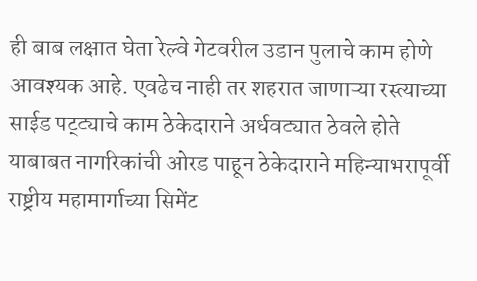ही बाब लक्षात घेता रेल्वे गेटवरील उडान पुलाचे काम होणे आवश्यक आहे. एवढेच नाही तर शहरात जाणाऱ्या रस्त्याच्या साईड पट्ट्याचे काम ठेकेदाराने अर्धवट्यात ठेवले होते याबाबत नागरिकांची ओरड पाहून ठेकेदाराने महिन्याभरापूर्वी राष्ट्रीय महामार्गाच्या सिमेंट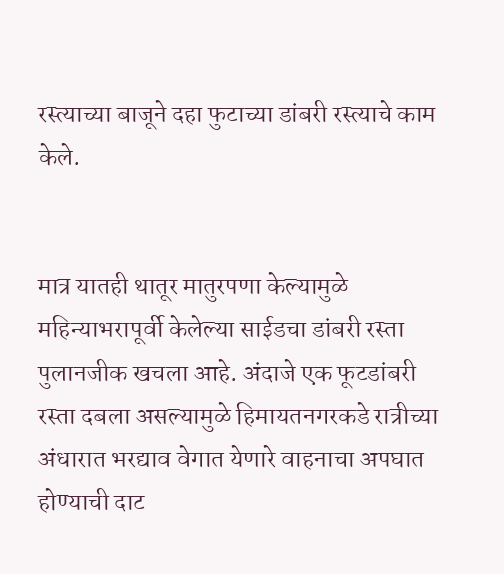रस्त्याच्या बाजूने दहा फुटाच्या डांबरी रस्त्याचे काम केले.


मात्र यातही थातूर मातुरपणा केल्यामुळे महिन्याभरापूर्वी केलेल्या साईडचा डांबरी रस्ता पुलानजीक खचला आहे. अंदाजे एक फूटडांबरी रस्ता दबला असल्यामुळे हिमायतनगरकडे रात्रीच्या अंधारात भरद्याव वेगात येणारे वाहनाचा अपघात होण्याची दाट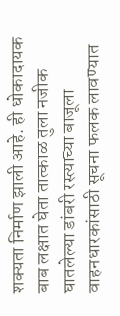शक्यता निर्माण झाली आहे. ही धोकादायक बाब लक्षात घेता तात्काळ तुला नजीक घातलेल्या डांबरी रस्त्याच्या बाजूला वाहनधारकांसाठी सूचना फलक लावण्यात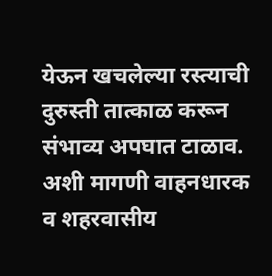येऊन खचलेल्या रस्त्याची दुरुस्ती तात्काळ करून संभाव्य अपघात टाळाव. अशी मागणी वाहनधारक व शहरवासीय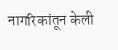नागरिकांतून केली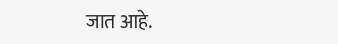जात आहे.